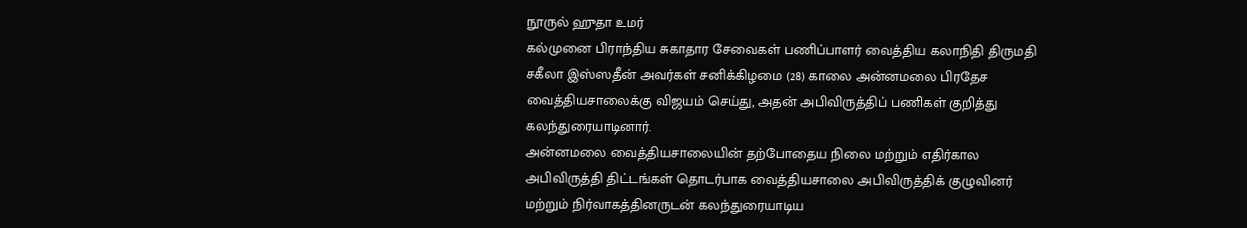நூருல் ஹுதா உமர்
கல்முனை பிராந்திய சுகாதார சேவைகள் பணிப்பாளர் வைத்திய கலாநிதி திருமதி சகீலா இஸ்ஸதீன் அவர்கள் சனிக்கிழமை (28) காலை அன்னமலை பிரதேச வைத்தியசாலைக்கு விஜயம் செய்து, அதன் அபிவிருத்திப் பணிகள் குறித்து கலந்துரையாடினார்.
அன்னமலை வைத்தியசாலையின் தற்போதைய நிலை மற்றும் எதிர்கால அபிவிருத்தி திட்டங்கள் தொடர்பாக வைத்தியசாலை அபிவிருத்திக் குழுவினர் மற்றும் நிர்வாகத்தினருடன் கலந்துரையாடிய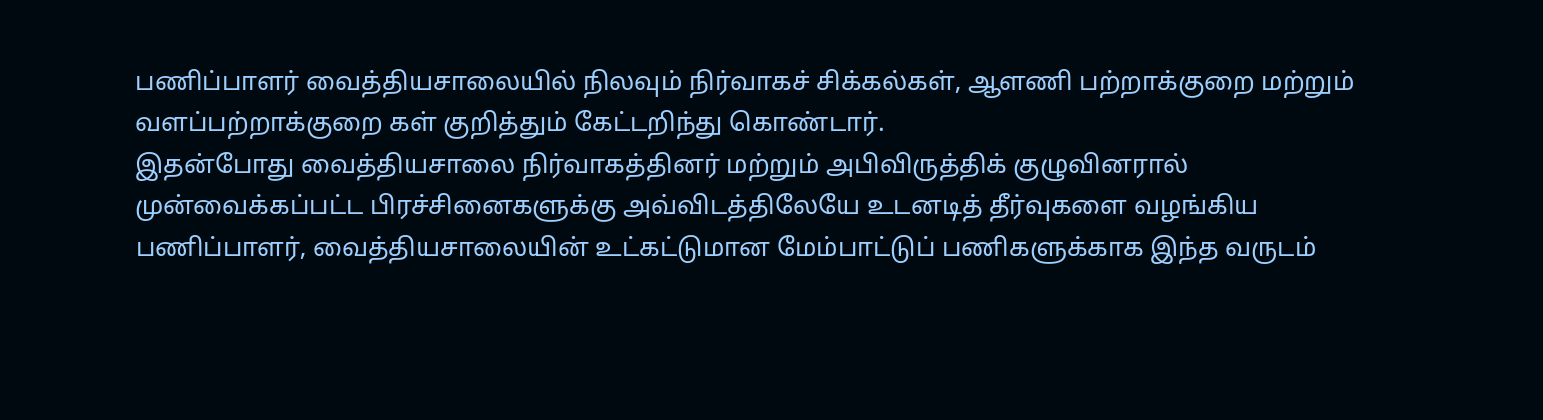பணிப்பாளர் வைத்தியசாலையில் நிலவும் நிர்வாகச் சிக்கல்கள், ஆளணி பற்றாக்குறை மற்றும் வளப்பற்றாக்குறை கள் குறித்தும் கேட்டறிந்து கொண்டார்.
இதன்போது வைத்தியசாலை நிர்வாகத்தினர் மற்றும் அபிவிருத்திக் குழுவினரால் முன்வைக்கப்பட்ட பிரச்சினைகளுக்கு அவ்விடத்திலேயே உடனடித் தீர்வுகளை வழங்கிய பணிப்பாளர், வைத்தியசாலையின் உட்கட்டுமான மேம்பாட்டுப் பணிகளுக்காக இந்த வருடம்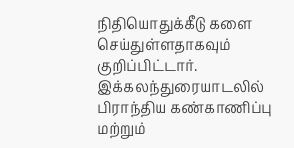நிதியொதுக்கீடு களை செய்துள்ளதாகவும் குறிப்பிட்டார்.
இக்கலந்துரையாடலில் பிராந்திய கண்காணிப்பு மற்றும்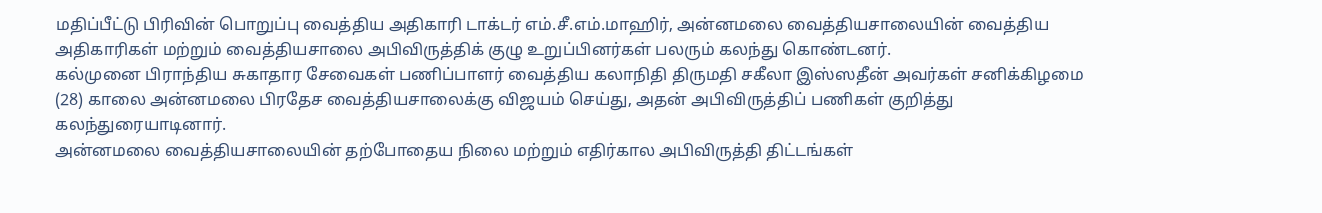மதிப்பீட்டு பிரிவின் பொறுப்பு வைத்திய அதிகாரி டாக்டர் எம்.சீ.எம்.மாஹிர், அன்னமலை வைத்தியசாலையின் வைத்திய அதிகாரிகள் மற்றும் வைத்தியசாலை அபிவிருத்திக் குழு உறுப்பினர்கள் பலரும் கலந்து கொண்டனர்.
கல்முனை பிராந்திய சுகாதார சேவைகள் பணிப்பாளர் வைத்திய கலாநிதி திருமதி சகீலா இஸ்ஸதீன் அவர்கள் சனிக்கிழமை (28) காலை அன்னமலை பிரதேச வைத்தியசாலைக்கு விஜயம் செய்து, அதன் அபிவிருத்திப் பணிகள் குறித்து கலந்துரையாடினார்.
அன்னமலை வைத்தியசாலையின் தற்போதைய நிலை மற்றும் எதிர்கால அபிவிருத்தி திட்டங்கள்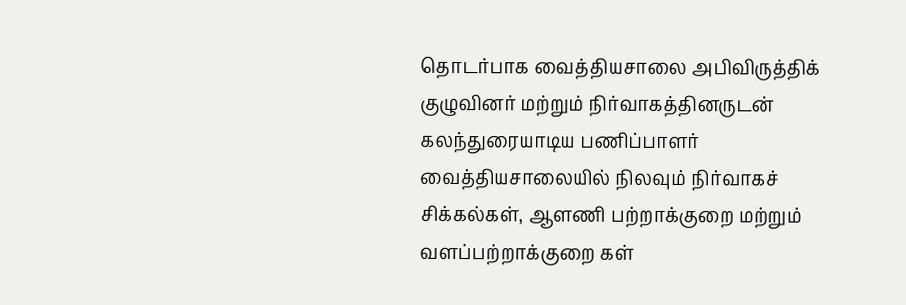தொடர்பாக வைத்தியசாலை அபிவிருத்திக் குழுவினர் மற்றும் நிர்வாகத்தினருடன் கலந்துரையாடிய பணிப்பாளர் வைத்தியசாலையில் நிலவும் நிர்வாகச் சிக்கல்கள், ஆளணி பற்றாக்குறை மற்றும் வளப்பற்றாக்குறை கள்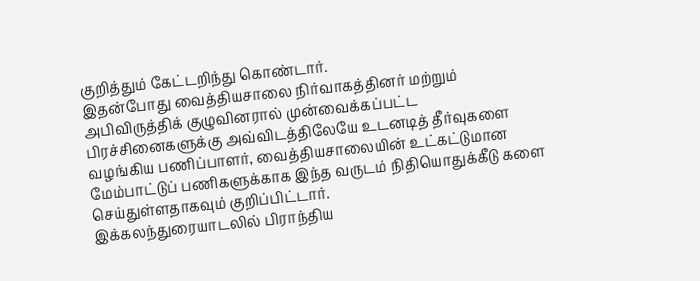குறித்தும் கேட்டறிந்து கொண்டார்.
இதன்போது வைத்தியசாலை நிர்வாகத்தினர் மற்றும் அபிவிருத்திக் குழுவினரால் முன்வைக்கப்பட்ட பிரச்சினைகளுக்கு அவ்விடத்திலேயே உடனடித் தீர்வுகளை வழங்கிய பணிப்பாளர், வைத்தியசாலையின் உட்கட்டுமான மேம்பாட்டுப் பணிகளுக்காக இந்த வருடம் நிதியொதுக்கீடு களை செய்துள்ளதாகவும் குறிப்பிட்டார்.
இக்கலந்துரையாடலில் பிராந்திய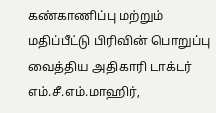கண்காணிப்பு மற்றும் மதிப்பீட்டு பிரிவின் பொறுப்பு வைத்திய அதிகாரி டாக்டர் எம்.சீ.எம்.மாஹிர்,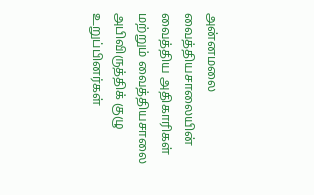அன்னமலை வைத்தியசாலையின் வைத்திய அதிகாரிகள் மற்றும் வைத்தியசாலை அபிவிருத்திக் குழு உறுப்பினர்கள்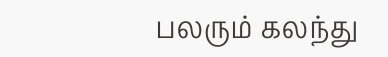பலரும் கலந்து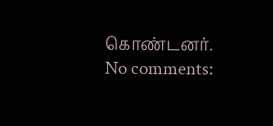கொண்டனர்.
No comments: